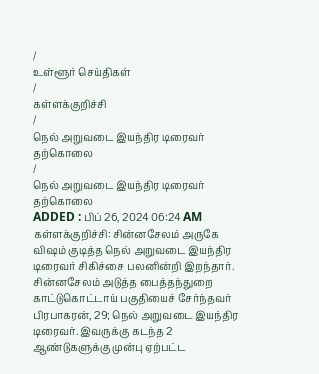/
உள்ளூர் செய்திகள்
/
கள்ளக்குறிச்சி
/
நெல் அறுவடை இயந்திர டிரைவர் தற்கொலை
/
நெல் அறுவடை இயந்திர டிரைவர் தற்கொலை
ADDED : பிப் 26, 2024 06:24 AM
கள்ளக்குறிச்சி: சின்னசேலம் அருகே விஷம் குடித்த நெல் அறுவடை இயந்திர டிரைவர் சிகிச்சை பலனின்றி இறந்தார்.
சின்னசேலம் அடுத்த பைத்தந்துறை காட்டுகொட்டாய் பகுதியைச் சேர்ந்தவர் பிரபாகரன், 29; நெல் அறுவடை இயந்திர டிரைவர். இவருக்கு கடந்த 2 ஆண்டுகளுக்கு முன்பு ஏற்பட்ட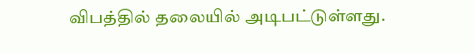விபத்தில் தலையில் அடிபட்டுள்ளது.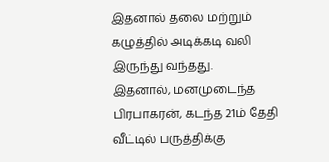இதனால் தலை மற்றும் கழுத்தில் அடிக்கடி வலி இருந்து வந்தது.
இதனால், மனமுடைந்த பிரபாகரன், கடந்த 21ம் தேதி வீட்டில் பருத்திக்கு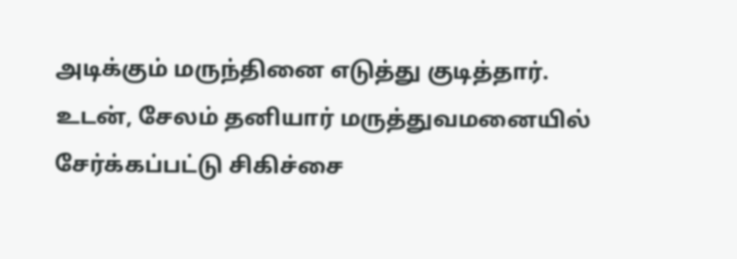அடிக்கும் மருந்தினை எடுத்து குடித்தார்.
உடன், சேலம் தனியார் மருத்துவமனையில் சேர்க்கப்பட்டு சிகிச்சை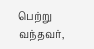பெற்று வந்தவர்,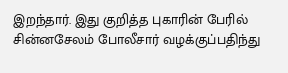இறந்தார். இது குறித்த புகாரின் பேரில் சின்னசேலம் போலீசார் வழக்குப்பதிந்து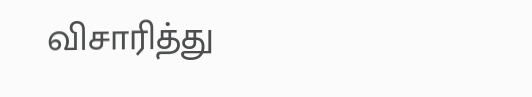விசாரித்து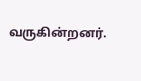வருகின்றனர்.